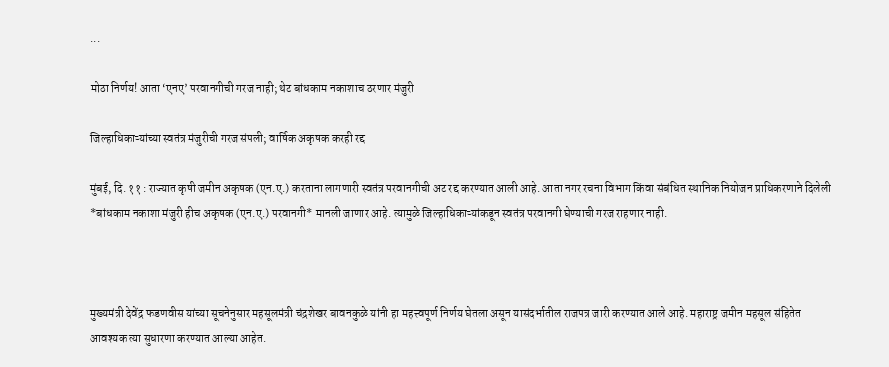...

मोठा निर्णय! आता ‘एनए’ परवानगीची गरज नाही; थेट बांधकाम नकाशाच ठरणार मंजुरी

जिल्हाधिकाऱ्यांच्या स्वतंत्र मंजुरीची गरज संपली; वार्षिक अकृषक करही रद्द

मुंबई, दि. ११ : राज्यात कृषी जमीन अकृषक (एन.ए.) करताना लागणारी स्वतंत्र परवानगीची अट रद्द करण्यात आली आहे. आता नगर रचना विभाग किंवा संबंधित स्थानिक नियोजन प्राधिकरणाने दिलेली *बांधकाम नकाशा मंजुरी हीच अकृषक (एन.ए.) परवानगी* मानली जाणार आहे. त्यामुळे जिल्हाधिकाऱ्यांकडून स्वतंत्र परवानगी घेण्याची गरज राहणार नाही.



मुख्यमंत्री देवेंद्र फडणवीस यांच्या सूचनेनुसार महसूलमंत्री चंद्रशेखर बावनकुळे यांनी हा महत्त्वपूर्ण निर्णय घेतला असून यासंदर्भातील राजपत्र जारी करण्यात आले आहे. महाराष्ट्र जमीन महसूल संहितेत आवश्यक त्या सुधारणा करण्यात आल्या आहेत.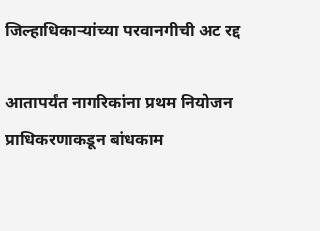जिल्हाधिकाऱ्यांच्या परवानगीची अट रद्द

आतापर्यंत नागरिकांना प्रथम नियोजन प्राधिकरणाकडून बांधकाम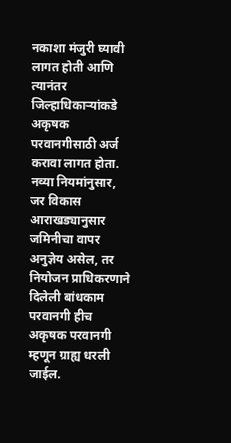नकाशा मंजुरी घ्यावी लागत होती आणि त्यानंतर जिल्हाधिकाऱ्यांकडे अकृषक परवानगीसाठी अर्ज करावा लागत होता. नव्या नियमांनुसार, जर विकास आराखड्यानुसार जमिनीचा वापर अनुज्ञेय असेल, तर नियोजन प्राधिकरणाने दिलेली बांधकाम परवानगी हीच अकृषक परवानगी म्हणून ग्राह्य धरली जाईल.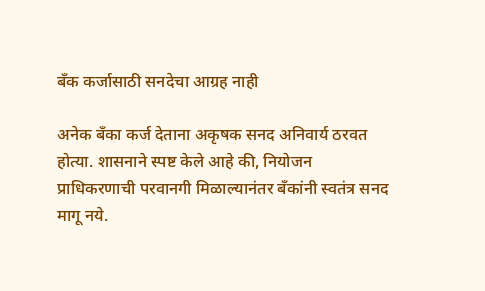बँक कर्जासाठी सनदेचा आग्रह नाही

अनेक बँका कर्ज देताना अकृषक सनद अनिवार्य ठरवत होत्या. शासनाने स्पष्ट केले आहे की, नियोजन प्राधिकरणाची परवानगी मिळाल्यानंतर बँकांनी स्वतंत्र सनद मागू नये.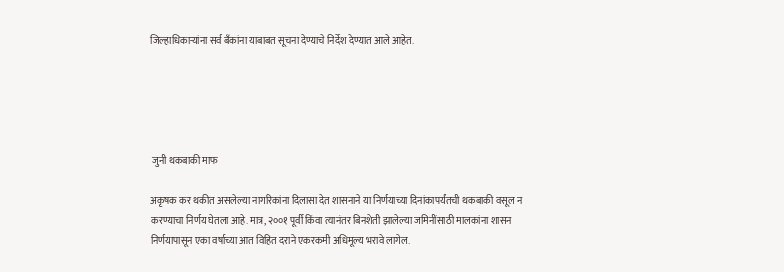जिल्हाधिकाऱ्यांना सर्व बँकांना याबाबत सूचना देण्याचे निर्देश देण्यात आले आहेत.





 जुनी थकबाकी माफ

अकृषक कर थकीत असलेल्या नागरिकांना दिलासा देत शासनाने या निर्णयाच्या दिनांकापर्यंतची थकबाकी वसूल न करण्याचा निर्णय घेतला आहे. मात्र, २००१ पूर्वी किंवा त्यानंतर बिनशेती झालेल्या जमिनींसाठी मालकांना शासन निर्णयापासून एका वर्षाच्या आत विहित दराने एकरकमी अधिमूल्य भरावे लागेल.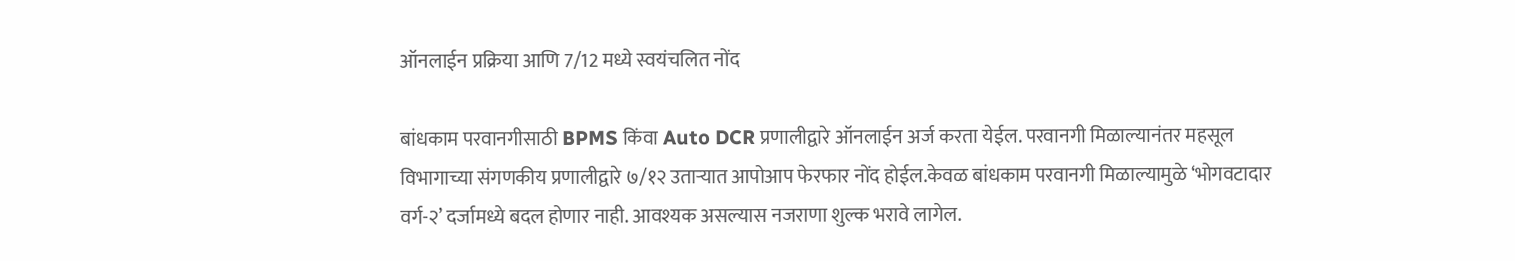ऑनलाईन प्रक्रिया आणि 7/12 मध्ये स्वयंचलित नोंद

बांधकाम परवानगीसाठी BPMS किंवा Auto DCR प्रणालीद्वारे ऑनलाईन अर्ज करता येईल. परवानगी मिळाल्यानंतर महसूल विभागाच्या संगणकीय प्रणालीद्वारे ७/१२ उताऱ्यात आपोआप फेरफार नोंद होईल.केवळ बांधकाम परवानगी मिळाल्यामुळे ‘भोगवटादार वर्ग-२’ दर्जामध्ये बदल होणार नाही. आवश्यक असल्यास नजराणा शुल्क भरावे लागेल.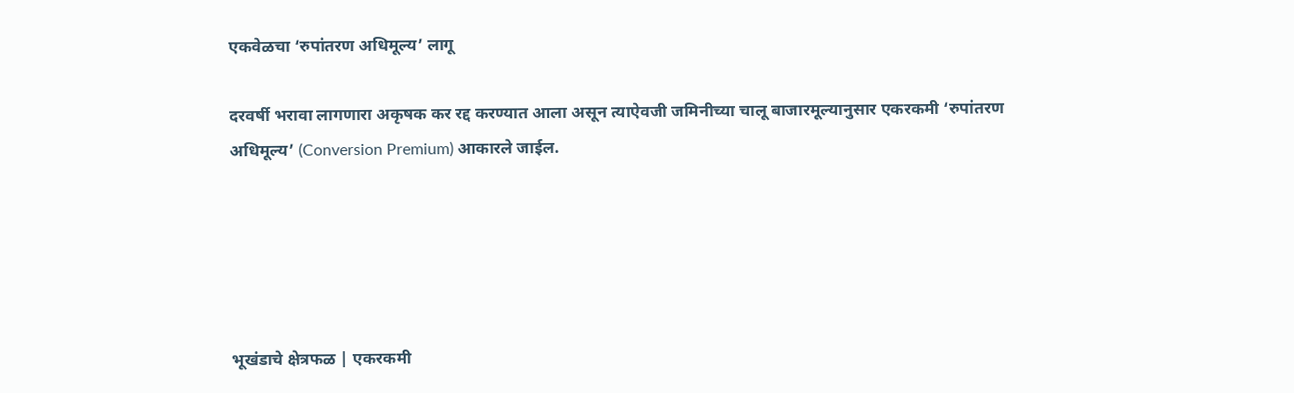एकवेळचा ‘रुपांतरण अधिमूल्य’ लागू

दरवर्षी भरावा लागणारा अकृषक कर रद्द करण्यात आला असून त्याऐवजी जमिनीच्या चालू बाजारमूल्यानुसार एकरकमी ‘रुपांतरण अधिमूल्य’ (Conversion Premium) आकारले जाईल.





भूखंडाचे क्षेत्रफळ | एकरकमी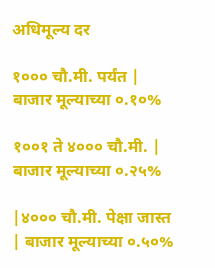अधिमूल्य दर

१००० चौ.मी. पर्यंत | बाजार मूल्याच्या ०.१०%

१००१ ते ४००० चौ.मी. | बाजार मूल्याच्या ०.२५%

|४००० चौ.मी. पेक्षा जास्त | बाजार मूल्याच्या ०.५०%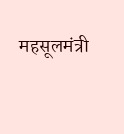महसूलमंत्री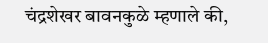चंद्रशेखर बावनकुळे म्हणाले की,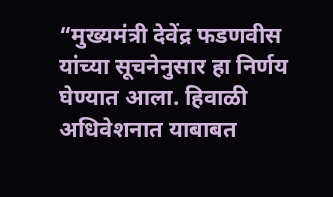“मुख्यमंत्री देवेंद्र फडणवीस यांच्या सूचनेनुसार हा निर्णय घेण्यात आला. हिवाळी अधिवेशनात याबाबत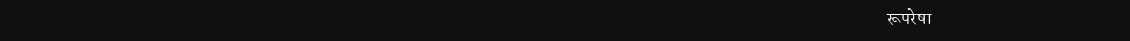रूपरेषा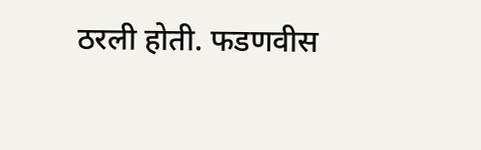ठरली होती. फडणवीस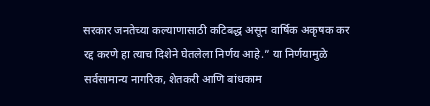सरकार जनतेच्या कल्याणासाठी कटिबद्ध असून वार्षिक अकृषक कर रद्द करणे हा त्याच दिशेने घेतलेला निर्णय आहे.” या निर्णयामुळे सर्वसामान्य नागरिक, शेतकरी आणि बांधकाम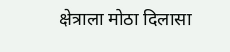क्षेत्राला मोठा दिलासा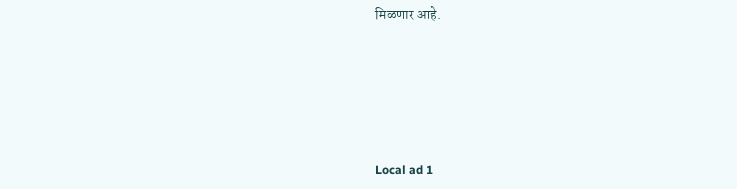मिळणार आहे.







Local ad 1